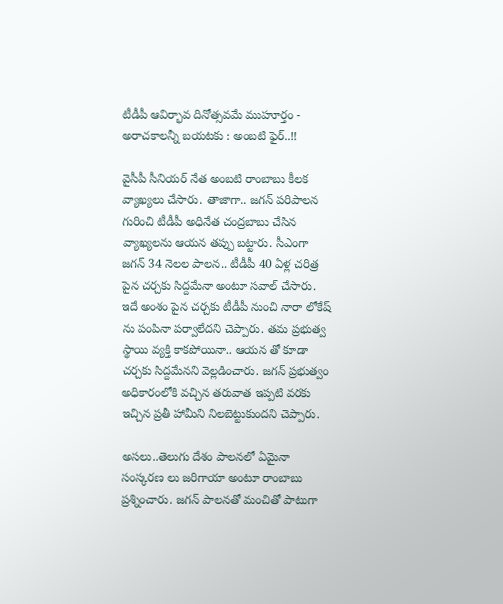టీడీపీ ఆవిర్భావ దినోత్సవమే ముహూర్తం - అరాచకాలన్నీ బయటకు : అంబటి ఫైర్..!!

వైసీపీ సీనియర్ నేత అంబటి రాంబాబు కీలక వ్యాఖ్యలు చేసారు. తాజాగా.. జగన్ పరిపాలన గురించి టీడీపీ అధినేత చంద్రబాబు చేసిన వ్యాఖ్యలను ఆయన తప్పు బట్టారు. సీఎంగా జగన్ 34 నెలల పాలన.. టీడీపీ 40 ఏళ్ల చరిత్ర పైన చర్చకు సిద్దమేనా అంటూ సవాల్ చేసారు. ఇదే అంశం పైన చర్చకు టీడీపీ నుంచి నారా లోకేష్ ను పంపినా పర్వాలేదని చెప్పారు. తమ ప్రభుత్వ స్థాయి వ్యక్తి కాకపోయినా.. ఆయన తో కూడా చర్చకు సిద్దమేనని వెల్లడించారు. జగన్ ప్రభుత్వం అధికారంలోకి వచ్చిన తరువాత ఇప్పటి వరకు ఇచ్చిన ప్రతీ హామీని నిలబెట్టుకుందని చెప్పారు.

అసలు..తెలుగు దేశం పాలనలో ఏమైనా సంస్కరణ లు జరిగాయా అంటూ రాంబాబు ప్రశ్నించారు. జగన్ పాలనతో మంచితో పాటుగా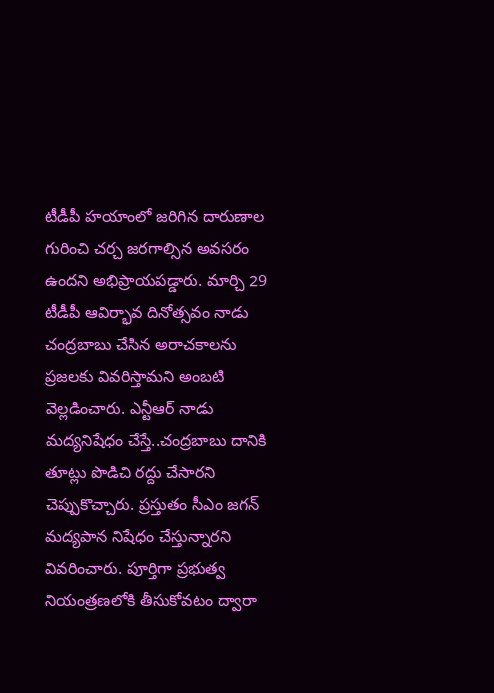టీడీపీ హయాంలో జరిగిన దారుణాల గురించి చర్చ జరగాల్సిన అవసరం ఉందని అభిప్రాయపడ్డారు. మార్చి 29 టీడీపీ ఆవిర్భావ దినోత్సవం నాడు చంద్రబాబు చేసిన అరాచకాలను ప్రజలకు వివరిస్తామని అంబటి వెల్లడించారు. ఎన్టీఆర్ నాడు మద్యనిషేధం చేస్తే..చంద్రబాబు దానికి తూట్లు పొడిచి రద్దు చేసారని చెప్పుకొచ్చారు. ప్రస్తుతం సీఎం జగన్ మద్యపాన నిషేధం చేస్తున్నారని వివరించారు. పూర్తిగా ప్రభుత్వ నియంత్రణలోకి తీసుకోవటం ద్వారా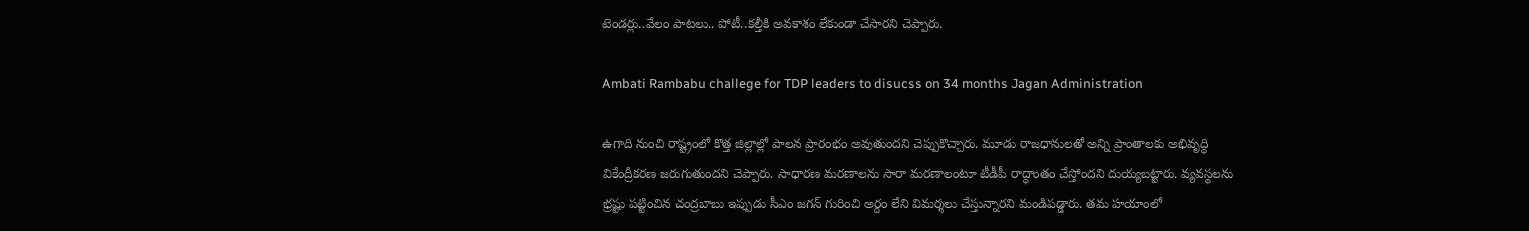టెండర్లు..వేలం పాటలు.. పోటీ..కల్తీకి అవకాశం లేకుండా చేసారని చెప్పారు.

Ambati Rambabu challege for TDP leaders to disucss on 34 months Jagan Administration

ఉగాది నుంచి రాష్ట్రంలో కొత్త జిల్లాల్లో పాలన ప్రారంభం అవుతుందని చెప్పుకొచ్చారు. మూడు రాజధానులతో అన్ని ప్రాంతాలకు అభివృద్ధి వికేంద్రీకరణ జరుగుతుందని చెప్పారు. సాధారణ మరణాలను సారా మరణాలంటూ టీడీపీ రాద్ధాంతం చేస్తోందని దుయ్యబట్టారు. వ్యవస్థలను భ్రష్టు పట్టించిన చంద్రబాబు ఇప్పుడు సీఎం జగన్ గురించి అర్దం లేని విమర్శలు చేస్తున్నారని మండిపడ్డారు. తమ హయాంలో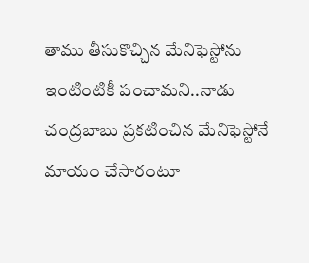తాము తీసుకొచ్చిన మేనిఫెస్టోను ఇంటింటికీ పంచామని..నాడు చంద్రబాబు ప్రకటించిన మేనిఫెస్టోనే మాయం చేసారంటూ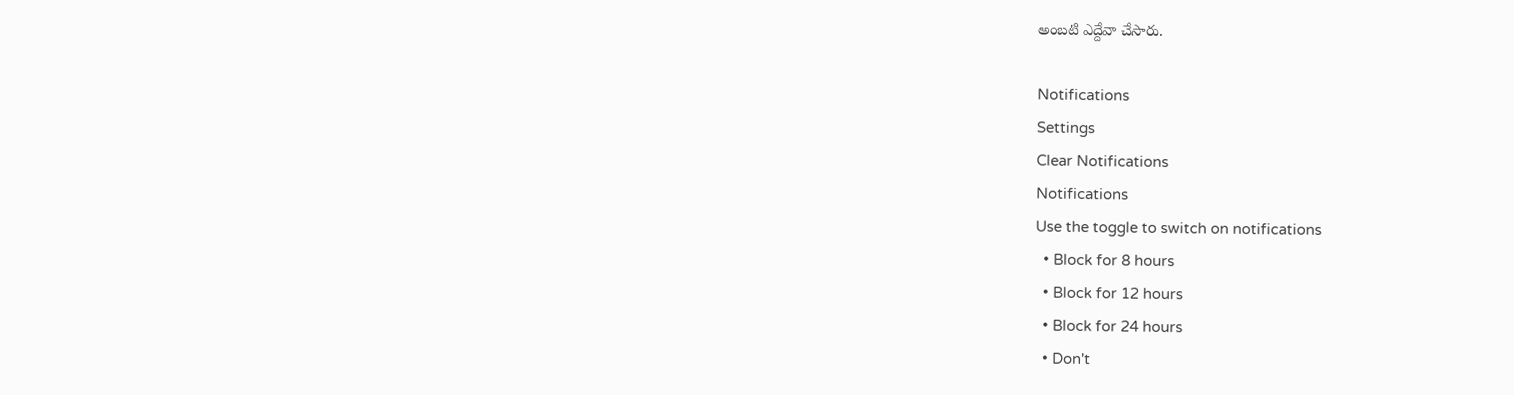అంబటి ఎద్దేవా చేసారు.

Notifications
Settings
Clear Notifications
Notifications
Use the toggle to switch on notifications
  • Block for 8 hours
  • Block for 12 hours
  • Block for 24 hours
  • Don't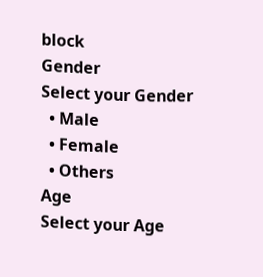block
Gender
Select your Gender
  • Male
  • Female
  • Others
Age
Select your Age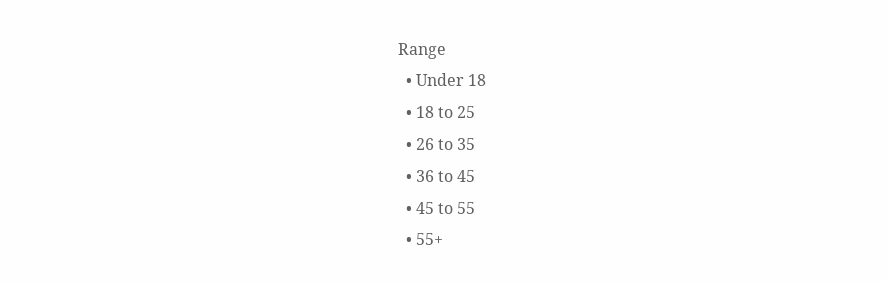Range
  • Under 18
  • 18 to 25
  • 26 to 35
  • 36 to 45
  • 45 to 55
  • 55+